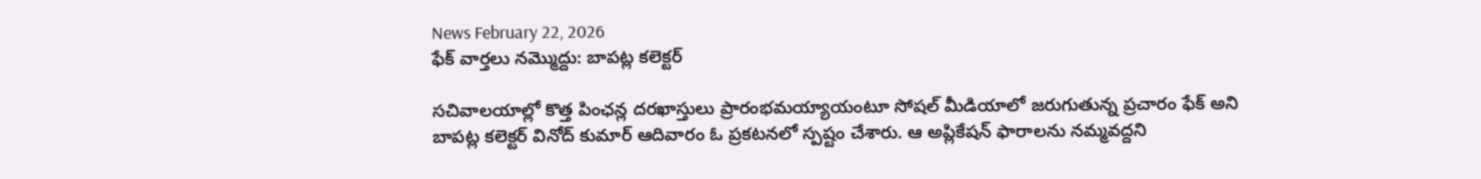News February 22, 2026
ఫేక్ వార్తలు నమ్మొద్దు: బాపట్ల కలెక్టర్

సచివాలయాల్లో కొత్త పింఛన్ల దరఖాస్తులు ప్రారంభమయ్యాయంటూ సోషల్ మీడియాలో జరుగుతున్న ప్రచారం ఫేక్ అని బాపట్ల కలెక్టర్ వినోద్ కుమార్ ఆదివారం ఓ ప్రకటనలో స్పష్టం చేశారు. ఆ అప్లికేషన్ ఫారాలను నమ్మవద్దని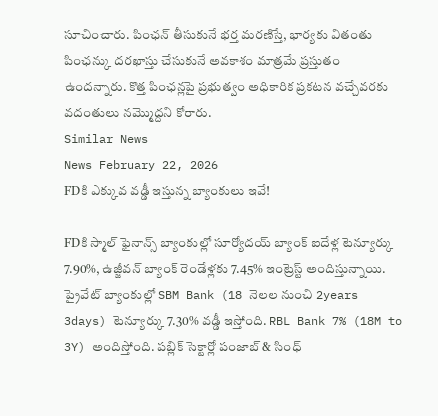సూచించారు. పింఛన్ తీసుకునే భర్త మరణిస్తే, భార్యకు వితంతు పింఛన్కు దరఖాస్తు చేసుకునే అవకాశం మాత్రమే ప్రస్తుతం ఉందన్నారు. కొత్త పింఛన్లపై ప్రభుత్వం అధికారిక ప్రకటన వచ్చేవరకు వదంతులు నమ్మొద్దని కోరారు.
Similar News
News February 22, 2026
FDకి ఎక్కువ వడ్డీ ఇస్తున్న బ్యాంకులు ఇవే!

FDకి స్మాల్ ఫైనాన్స్ బ్యాంకుల్లో సూర్యోదయ్ బ్యాంక్ ఐదేళ్ల టెన్యూర్కు 7.90%, ఉజ్జీవన్ బ్యాంక్ రెండేళ్లకు 7.45% ఇంట్రెస్ట్ అందిస్తున్నాయి. ప్రైవేట్ బ్యాంకుల్లో SBM Bank (18 నెలల నుంచి 2years 3days) టెన్యూర్కు 7.30% వడ్డీ ఇస్తోంది. RBL Bank 7% (18M to 3Y) అందిస్తోంది. పబ్లిక్ సెక్టార్లో పంజాబ్ & సింధ్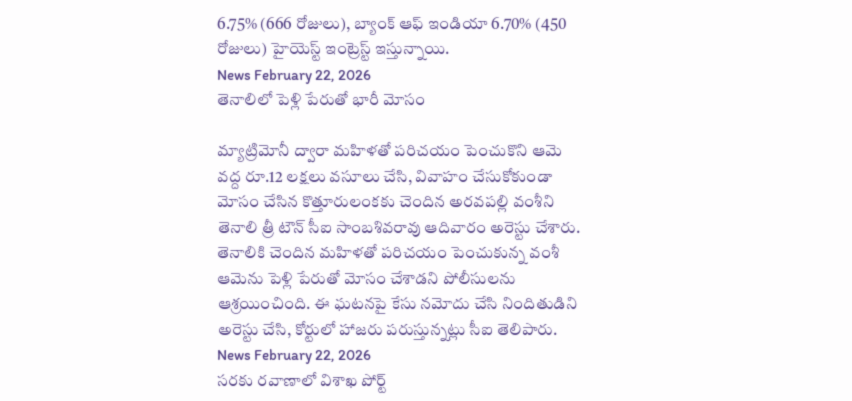6.75% (666 రోజులు), బ్యాంక్ ఆఫ్ ఇండియా 6.70% (450 రోజులు) హైయెస్ట్ ఇంట్రెస్ట్ ఇస్తున్నాయి.
News February 22, 2026
తెనాలిలో పెళ్లి పేరుతో భారీ మోసం

మ్యాట్రిమోనీ ద్వారా మహిళతో పరిచయం పెంచుకొని ఆమె వద్ద రూ.12 లక్షలు వసూలు చేసి, వివాహం చేసుకోకుండా మోసం చేసిన కొత్తూరులంకకు చెందిన అరవపల్లి వంశీని తెనాలి త్రీ టౌన్ సీఐ సాంబశివరావు ఆదివారం అరెస్టు చేశారు. తెనాలికి చెందిన మహిళతో పరిచయం పెంచుకున్న వంశీ ఆమెను పెళ్లి పేరుతో మోసం చేశాడని పోలీసులను ఆశ్రయించింది. ఈ ఘటనపై కేసు నమోదు చేసి నిందితుడిని అరెస్టు చేసి, కోర్టులో హాజరు పరుస్తున్నట్లు సీఐ తెలిపారు.
News February 22, 2026
సరకు రవాణాలో విశాఖ పోర్ట్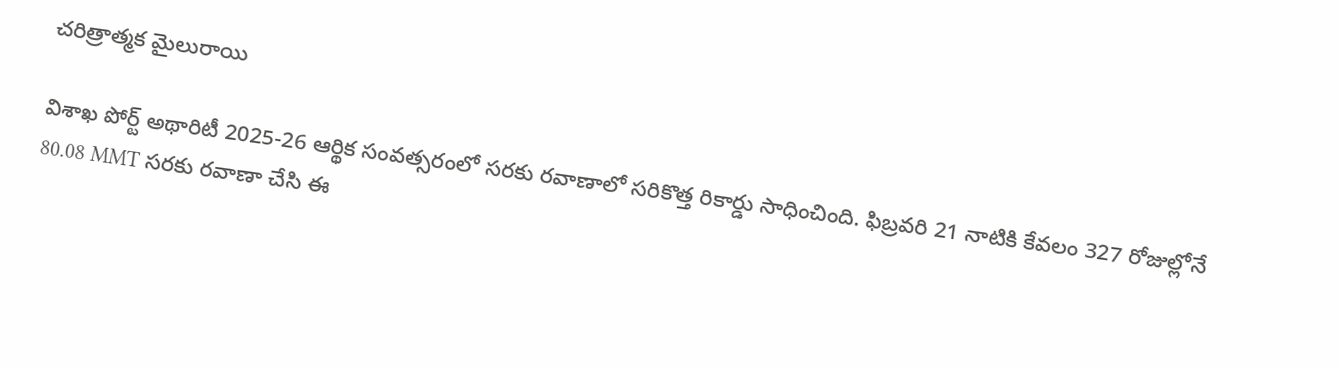చరిత్రాత్మక మైలురాయి

విశాఖ పోర్ట్ అథారిటీ 2025-26 ఆర్థిక సంవత్సరంలో సరకు రవాణాలో సరికొత్త రికార్డు సాధించింది. ఫిబ్రవరి 21 నాటికి కేవలం 327 రోజుల్లోనే 80.08 MMT సరకు రవాణా చేసి ఈ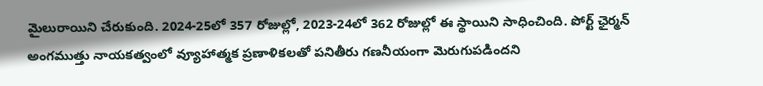మైలురాయిని చేరుకుంది. 2024-25లో 357 రోజుల్లో, 2023-24లో 362 రోజుల్లో ఈ స్థాయిని సాధించింది. పోర్ట్ ఛైర్మన్ అంగముత్తు నాయకత్వంలో వ్యూహాత్మక ప్రణాళికలతో పనితీరు గణనీయంగా మెరుగుపడిందని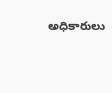అధికారులు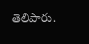తెలిపారు.